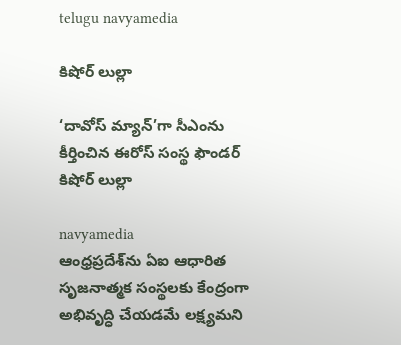telugu navyamedia

కిషోర్ లుల్లా

‘దావోస్ మ్యాన్‌’గా సీఎంను కీర్తించిన ఈరోస్ సంస్థ ఫౌండర్ కిషోర్ లుల్లా

navyamedia
ఆంధ్రప్రదేశ్‌ను ఏఐ ఆధారిత సృజనాత్మక సంస్థలకు కేంద్రంగా అభివృద్ధి చేయడమే లక్ష్యమని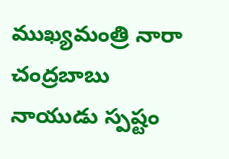ముఖ్యమంత్రి నారా చంద్రబాబు నాయుడు స్పష్టం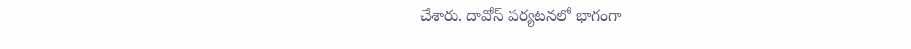చేశారు. దావోస్ పర్యటనలో భాగంగా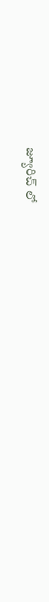జ్యూరిచ్ లో